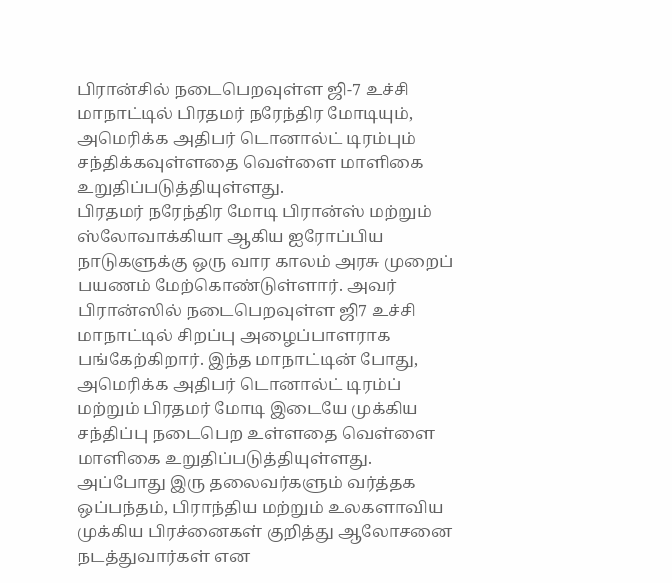பிரான்சில் நடைபெறவுள்ள ஜி-7 உச்சி மாநாட்டில் பிரதமர் நரேந்திர மோடியும், அமெரிக்க அதிபர் டொனால்ட் டிரம்பும் சந்திக்கவுள்ளதை வெள்ளை மாளிகை உறுதிப்படுத்தியுள்ளது.
பிரதமர் நரேந்திர மோடி பிரான்ஸ் மற்றும் ஸ்லோவாக்கியா ஆகிய ஐரோப்பிய நாடுகளுக்கு ஒரு வார காலம் அரசு முறைப் பயணம் மேற்கொண்டுள்ளார். அவர் பிரான்ஸில் நடைபெறவுள்ள ஜி7 உச்சி மாநாட்டில் சிறப்பு அழைப்பாளராக பங்கேற்கிறார். இந்த மாநாட்டின் போது, அமெரிக்க அதிபர் டொனால்ட் டிரம்ப் மற்றும் பிரதமர் மோடி இடையே முக்கிய சந்திப்பு நடைபெற உள்ளதை வெள்ளை மாளிகை உறுதிப்படுத்தியுள்ளது.
அப்போது இரு தலைவர்களும் வர்த்தக ஒப்பந்தம், பிராந்திய மற்றும் உலகளாவிய முக்கிய பிரச்னைகள் குறித்து ஆலோசனை நடத்துவார்கள் என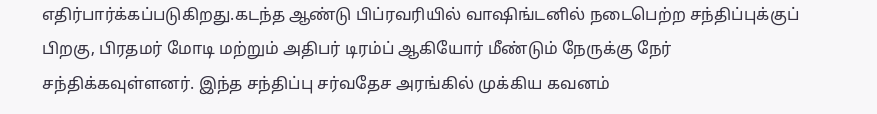எதிர்பார்க்கப்படுகிறது.கடந்த ஆண்டு பிப்ரவரியில் வாஷிங்டனில் நடைபெற்ற சந்திப்புக்குப் பிறகு, பிரதமர் மோடி மற்றும் அதிபர் டிரம்ப் ஆகியோர் மீண்டும் நேருக்கு நேர் சந்திக்கவுள்ளனர். இந்த சந்திப்பு சர்வதேச அரங்கில் முக்கிய கவனம்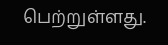பெற்றுள்ளது.